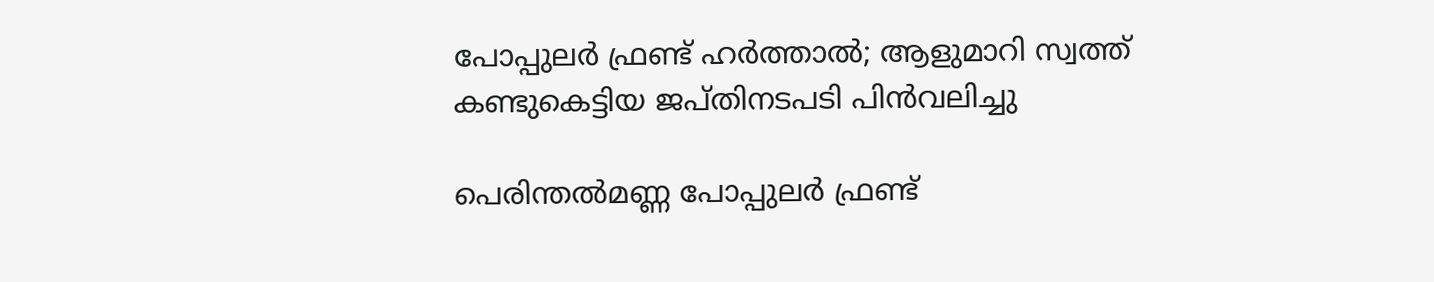പോപ്പുലര്‍ ഫ്രണ്ട് ഹര്‍ത്താല്‍; ആളുമാറി സ്വത്ത് കണ്ടുകെട്ടിയ ജപ്തിനടപടി പിന്‍വലിച്ചു

പെരിന്തല്‍മണ്ണ പോപ്പുലര്‍ ഫ്രണ്ട്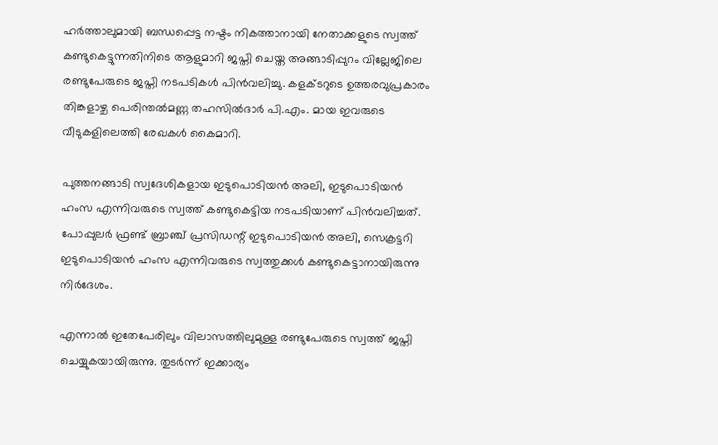ഹര്‍ത്താലുമായി ബന്ധപ്പെട്ട നഷ്ടം നികത്താനായി നേതാക്കളുടെ സ്വത്ത് കണ്ടുകെട്ടുന്നതിനിടെ ആളുമാറി ജപ്തി ചെയ്ത അങ്ങാടിപ്പുറം വില്ലേജിലെ രണ്ടുപേരുടെ ജപ്തി നടപടികള്‍ പിന്‍വലിച്ചു. കളക്ടറുടെ ഉത്തരവുപ്രകാരം തിങ്കളാഴ്ച പെരിന്തല്‍മണ്ണ തഹസില്‍ദാര്‍ പി.എം. മായ ഇവരുടെ വീടുകളിലെത്തി രേഖകള്‍ കൈമാറി.

പുത്തനങ്ങാടി സ്വദേശികളായ ഇടുപൊടിയന്‍ അലി, ഇടുപൊടിയന്‍ ഹംസ എന്നിവരുടെ സ്വത്ത് കണ്ടുകെട്ടിയ നടപടിയാണ് പിന്‍വലിച്ചത്. പോപ്പുലര്‍ ഫ്രണ്ട് ബ്രാഞ്ച് പ്രസിഡന്റ് ഇടുപൊടിയന്‍ അലി, സെക്രട്ടറി ഇടുപൊടിയന്‍ ഹംസ എന്നിവരുടെ സ്വത്തുക്കള്‍ കണ്ടുകെട്ടാനായിരുന്നു നിര്‍ദേശം.

എന്നാല്‍ ഇതേപേരിലും വിലാസത്തിലുമുള്ള രണ്ടുപേരുടെ സ്വത്ത് ജപ്തി ചെയ്യുകയായിരുന്നു. തുടര്‍ന്ന് ഇക്കാര്യം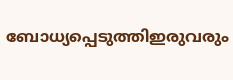ബോധ്യപ്പെടുത്തിഇരുവരും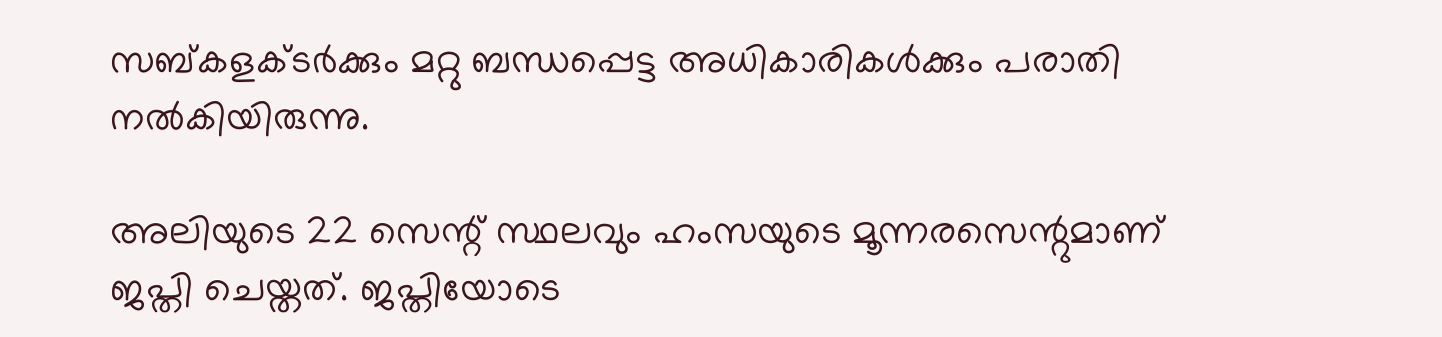സബ്കളക്ടര്‍ക്കും മറ്റു ബന്ധപ്പെട്ട അധികാരികള്‍ക്കും പരാതി നല്‍കിയിരുന്നു.

അലിയുടെ 22 സെന്റ് സ്ഥലവും ഹംസയുടെ മൂന്നരസെന്റുമാണ് ജപ്തി ചെയ്തത്. ജപ്തിയോടെ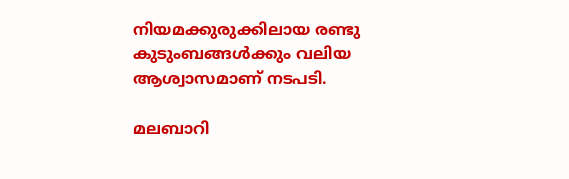നിയമക്കുരുക്കിലായ രണ്ടു കുടുംബങ്ങള്‍ക്കും വലിയ ആശ്വാസമാണ് നടപടി.

മലബാറി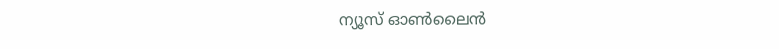ന്യൂസ് ഓണ്‍ലൈന്‍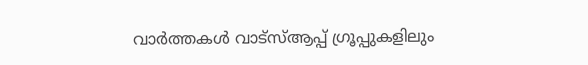വാര്‍ത്തകള്‍ വാട്‌സ്ആപ്പ് ഗ്രൂപ്പുകളിലും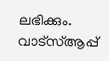ലഭിക്കും. വാട്‌സ്ആപ്പ്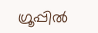ഗ്രൂപ്പില്‍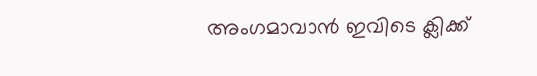അംഗമാവാന്‍ ഇവിടെ ക്ലിക്ക്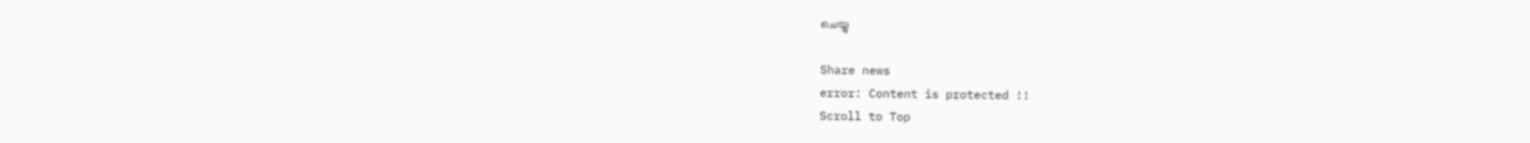ചെയ്യു

Share news
error: Content is protected !!
Scroll to Top